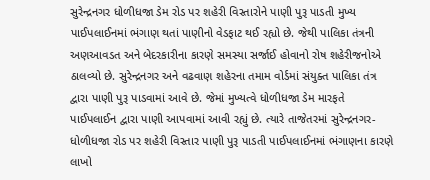સુરેન્દ્રનગર ધોળીધજા ડેમ રોડ પર શહેરી વિસ્તારોને પાણી પુરૂ પાડતી મુખ્ય પાઈપલાઈનમાં ભંગાણ થતાં પાણીનો વેડફાટ થઈ રહ્યો છે. જેથી પાલિકા તંત્રની અણઆવડત અને બેદરકારીના કારણે સમસ્યા સર્જાઈ હોવાનો રોષ શહેરીજનોએ ઠાલવ્યો છે. સુરેન્દ્રનગર અને વઢવાણ શહેરના તમામ વોર્ડમાં સંયુક્ત પાલિકા તંત્ર દ્વારા પાણી પુરૂ પાડવામાં આવે છે. જેમાં મુખ્યત્વે ધોળીધજા ડેમ મારફતે પાઈપલાઈન દ્વારા પાણી આપવામાં આવી રહ્યું છે. ત્યારે તાજેતરમાં સુરેન્દ્રનગર-ધોળીધજા રોડ પર શહેરી વિસ્તાર પાણી પુરૂ પાડતી પાઈપલાઈનમાં ભંગાણના કારણે લાખો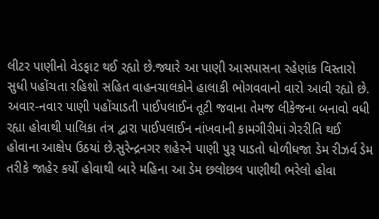લીટર પાણીનો વેડફાટ થઈ રહ્યો છે.જ્યારે આ પાણી આસપાસના રહેણાંક વિસ્તારો સુધી પહોંચતા રહિશો સહિત વાહનચાલકોને હાલાકી ભોગવવાનો વારો આવી રહ્યો છે. અવાર-નવાર પાણી પહોંચાડતી પાઈપલાઈન તૂટી જવાના તેમજ લીકેજના બનાવો વધી રહ્યા હોવાથી પાલિકા તંત્ર દ્વારા પાઈપલાઈન નાંખવાની કામગીરીમાં ગેરરીતિ થઈ હોવાના આક્ષેપ ઉઠયાં છે.સુરેન્દ્રનગર શહેરને પાણી પુરૂ પાડતો ધોળીધજા ડેમ રીઝર્વ ડેમ તરીકે જાહેર કર્યો હોવાથી બારે મહિના આ ડેમ છલોછલ પાણીથી ભરેલો હોવા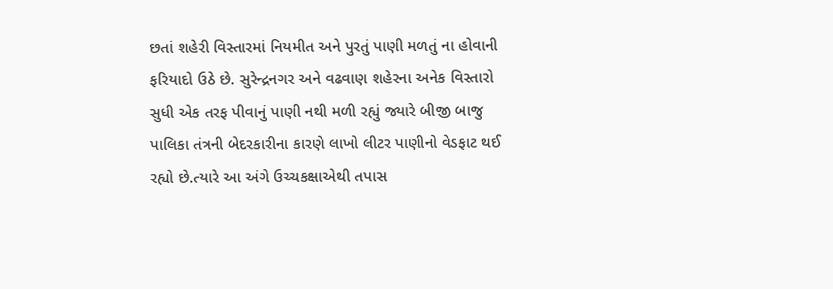છતાં શહેરી વિસ્તારમાં નિયમીત અને પુરતું પાણી મળતું ના હોવાની ફરિયાદો ઉઠે છે. સુરેન્દ્રનગર અને વઢવાણ શહેરના અનેક વિસ્તારો સુધી એક તરફ પીવાનું પાણી નથી મળી રહ્યું જ્યારે બીજી બાજુ પાલિકા તંત્રની બેદરકારીના કારણે લાખો લીટર પાણીનો વેડફાટ થઈ રહ્યો છે.ત્યારે આ અંગે ઉચ્ચકક્ષાએથી તપાસ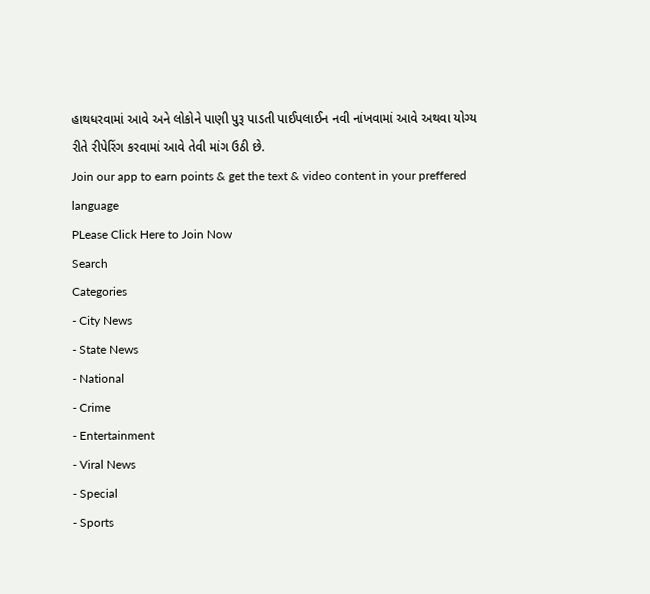હાથધરવામાં આવે અને લોકોને પાણી પુરૂ પાડતી પાઈપલાઈન નવી નાંખવામાં આવે અથવા યોગ્ય રીતે રીપેરિંગ કરવામાં આવે તેવી માંગ ઉઠી છે.
Join our app to earn points & get the text & video content in your preffered language
PLease Click Here to Join Now
Search
Categories
- City News
- State News
- National
- Crime
- Entertainment
- Viral News
- Special
- Sports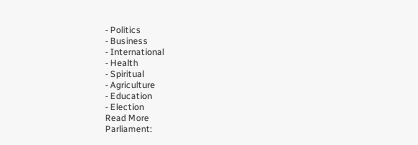- Politics
- Business
- International
- Health
- Spiritual
- Agriculture
- Education
- Election
Read More
Parliament: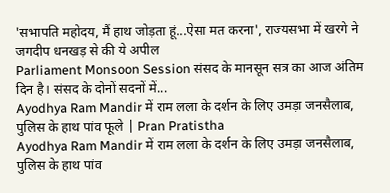'सभापति महोदय, मैं हाथ जोड़ता हूं...ऐसा मत करना', राज्यसभा में खरगे ने जगदीप धनखड़ से की ये अपील
Parliament Monsoon Session संसद के मानसून सत्र का आज अंतिम दिन है। संसद के दोनों सदनों में...
Ayodhya Ram Mandir में राम लला के दर्शन के लिए उमड़ा जनसैलाब, पुलिस के हाथ पांव फूले | Pran Pratistha
Ayodhya Ram Mandir में राम लला के दर्शन के लिए उमड़ा जनसैलाब, पुलिस के हाथ पांव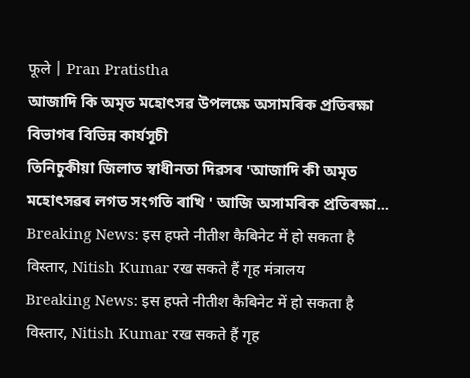फूले | Pran Pratistha
আজাদি কি অমৃত মহোৎসৱ উপলক্ষে অসামৰিক প্ৰতিৰক্ষা বিভাগৰ বিভিন্ন কাৰ্যসূচী
তিনিচুকীয়া জিলাত স্বাধীনতা দিৱসৰ 'আজাদি কী অমৃত মহোৎসৱৰ লগত সংগতি ৰাখি ' আজি অসামৰিক প্ৰতিৰক্ষা...
Breaking News: इस हफ्ते नीतीश कैबिनेट में हो सकता है विस्तार, Nitish Kumar रख सकते हैं गृह मंत्रालय
Breaking News: इस हफ्ते नीतीश कैबिनेट में हो सकता है विस्तार, Nitish Kumar रख सकते हैं गृह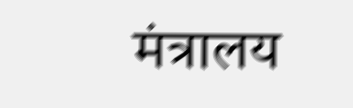मंत्रालय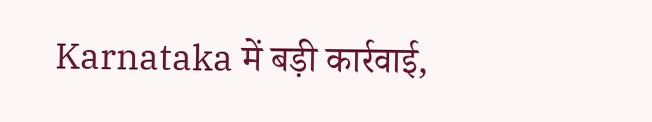Karnataka में बड़ी कार्रवाई,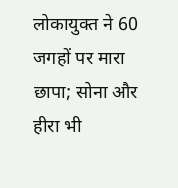लोकायुक्त ने 60 जगहों पर मारा छापा; सोना और हीरा भी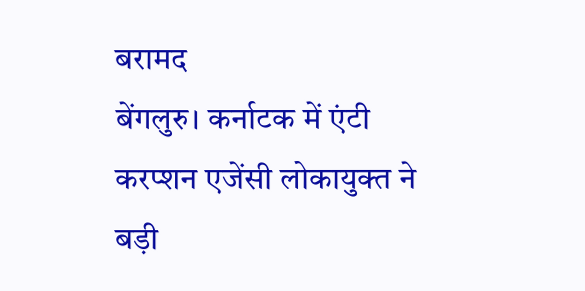बरामद
बेंगलुरु। कर्नाटक में एंटी करप्शन एजेंसी लोकायुक्त ने बड़ी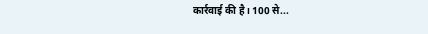कार्रवाई की है। 100 से...